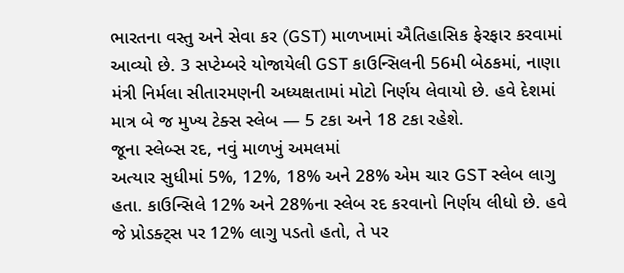ભારતના વસ્તુ અને સેવા કર (GST) માળખામાં ઐતિહાસિક ફેરફાર કરવામાં આવ્યો છે. 3 સપ્ટેમ્બરે યોજાયેલી GST કાઉન્સિલની 56મી બેઠકમાં, નાણા મંત્રી નિર્મલા સીતારમણની અધ્યક્ષતામાં મોટો નિર્ણય લેવાયો છે. હવે દેશમાં માત્ર બે જ મુખ્ય ટેક્સ સ્લેબ — 5 ટકા અને 18 ટકા રહેશે.
જૂના સ્લેબ્સ રદ, નવું માળખું અમલમાં
અત્યાર સુધીમાં 5%, 12%, 18% અને 28% એમ ચાર GST સ્લેબ લાગુ હતા. કાઉન્સિલે 12% અને 28%ના સ્લેબ રદ કરવાનો નિર્ણય લીધો છે. હવે જે પ્રોડક્ટ્સ પર 12% લાગુ પડતો હતો, તે પર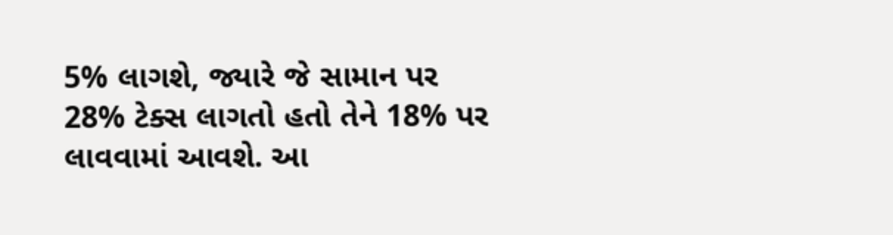5% લાગશે, જ્યારે જે સામાન પર 28% ટેક્સ લાગતો હતો તેને 18% પર લાવવામાં આવશે. આ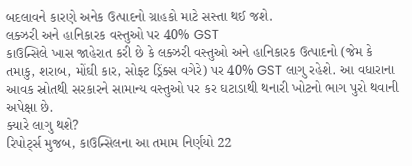બદલાવને કારણે અનેક ઉત્પાદનો ગ્રાહકો માટે સસ્તા થઈ જશે.
લક્ઝરી અને હાનિકારક વસ્તુઓ પર 40% GST
કાઉન્સિલે ખાસ જાહેરાત કરી છે કે લક્ઝરી વસ્તુઓ અને હાનિકારક ઉત્પાદનો (જેમ કે તમાકુ, શરાબ, મોંઘી કાર, સોફ્ટ ડ્રિંક્સ વગેરે) પર 40% GST લાગુ રહેશે. આ વધારાના આવક સ્રોતથી સરકારને સામાન્ય વસ્તુઓ પર કર ઘટાડાથી થનારી ખોટનો ભાગ પુરો થવાની અપેક્ષા છે.
ક્યારે લાગુ થશે?
રિપોર્ટ્સ મુજબ, કાઉન્સિલના આ તમામ નિર્ણયો 22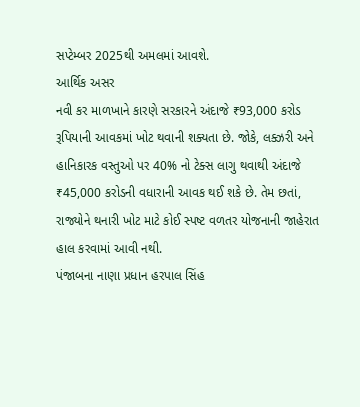સપ્ટેમ્બર 2025થી અમલમાં આવશે.
આર્થિક અસર
નવી કર માળખાને કારણે સરકારને અંદાજે ₹93,000 કરોડ રૂપિયાની આવકમાં ખોટ થવાની શક્યતા છે. જોકે, લક્ઝરી અને હાનિકારક વસ્તુઓ પર 40% નો ટેક્સ લાગુ થવાથી અંદાજે ₹45,000 કરોડની વધારાની આવક થઈ શકે છે. તેમ છતાં, રાજ્યોને થનારી ખોટ માટે કોઈ સ્પષ્ટ વળતર યોજનાની જાહેરાત હાલ કરવામાં આવી નથી.
પંજાબના નાણા પ્રધાન હરપાલ સિંહ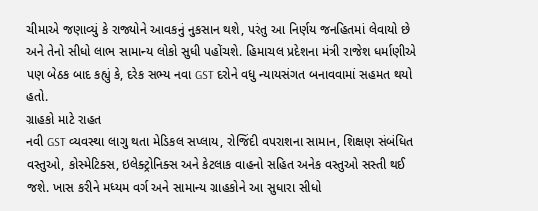ચીમાએ જણાવ્યું કે રાજ્યોને આવકનું નુકસાન થશે, પરંતુ આ નિર્ણય જનહિતમાં લેવાયો છે અને તેનો સીધો લાભ સામાન્ય લોકો સુધી પહોંચશે. હિમાચલ પ્રદેશના મંત્રી રાજેશ ધર્માણીએ પણ બેઠક બાદ કહ્યું કે, દરેક સભ્ય નવા GST દરોને વધુ ન્યાયસંગત બનાવવામાં સહમત થયો હતો.
ગ્રાહકો માટે રાહત
નવી GST વ્યવસ્થા લાગુ થતા મેડિકલ સપ્લાય, રોજિંદી વપરાશના સામાન, શિક્ષણ સંબંધિત વસ્તુઓ, કોસ્મેટિક્સ, ઇલેક્ટ્રોનિક્સ અને કેટલાક વાહનો સહિત અનેક વસ્તુઓ સસ્તી થઈ જશે. ખાસ કરીને મધ્યમ વર્ગ અને સામાન્ય ગ્રાહકોને આ સુધારા સીધો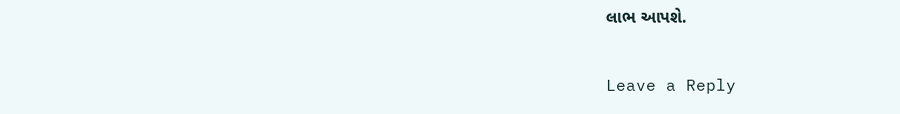લાભ આપશે.

Leave a Reply